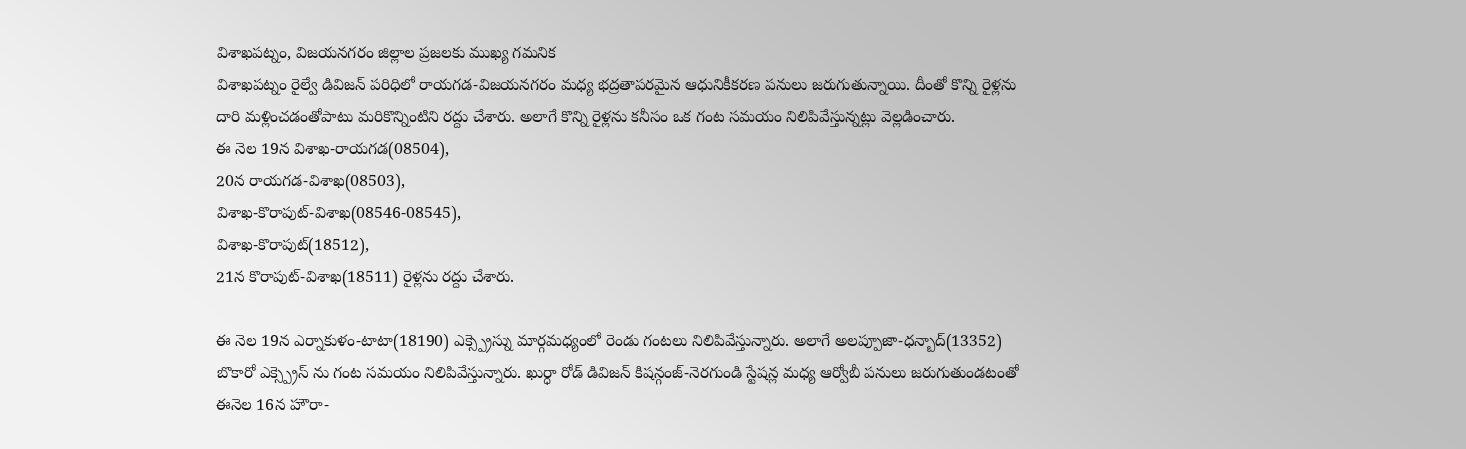విశాఖపట్నం, విజయనగరం జిల్లాల ప్రజలకు ముఖ్య గమనిక
విశాఖపట్నం రైల్వే డివిజన్ పరిధిలో రాయగడ-విజయనగరం మధ్య భద్రతాపరమైన ఆధునికీకరణ పనులు జరుగుతున్నాయి. దీంతో కొన్ని రైళ్లను దారి మళ్లించడంతోపాటు మరికొన్నింటిని రద్దు చేశారు. అలాగే కొన్ని రైళ్లను కనీసం ఒక గంట సమయం నిలిపివేస్తున్నట్లు వెల్లడించారు.
ఈ నెల 19న విశాఖ-రాయగడ(08504),
20న రాయగడ-విశాఖ(08503),
విశాఖ-కొరాపుట్-విశాఖ(08546-08545),
విశాఖ-కొరాపుట్(18512),
21న కొరాపుట్-విశాఖ(18511) రైళ్లను రద్దు చేశారు.

ఈ నెల 19న ఎర్నాకుళం-టాటా(18190) ఎక్స్ప్రెస్ను మార్గమధ్యంలో రెండు గంటలు నిలిపివేస్తున్నారు. అలాగే అలప్పూజా-ధన్బాద్(13352) బొకారో ఎక్స్ప్రెస్ ను గంట సమయం నిలిపివేస్తున్నారు. ఖుర్ధా రోడ్ డివిజన్ కిషన్గంజ్-నెరగుండి స్టేషన్ల మధ్య ఆర్వోబీ పనులు జరుగుతుండటంతో ఈనెల 16న హౌరా-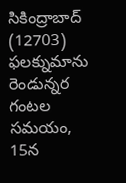సికింద్రాబాద్ (12703) ఫలక్నుమాను రెండున్నర గంటల సమయం, 15న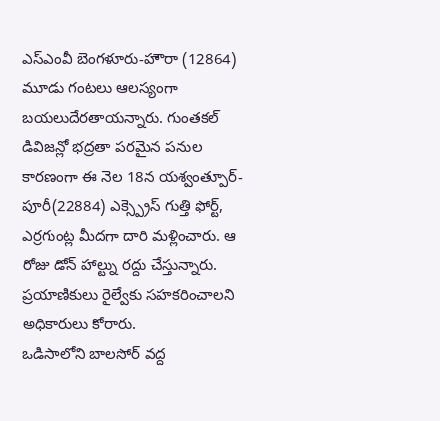ఎస్ఎంవీ బెంగళూరు-హౌరా (12864) మూడు గంటలు ఆలస్యంగా బయలుదేరతాయన్నారు. గుంతకల్ డివిజన్లో భద్రతా పరమైన పనుల కారణంగా ఈ నెల 18న యశ్వంత్పూర్-పూరీ(22884) ఎక్స్ప్రెస్ గుత్తి ఫోర్ట్, ఎర్రగుంట్ల మీదగా దారి మళ్లించారు. ఆ రోజు డోన్ హాల్ట్ను రద్దు చేస్తున్నారు. ప్రయాణికులు రైల్వేకు సహకరించాలని అధికారులు కోరారు.
ఒడిసాలోని బాలసోర్ వద్ద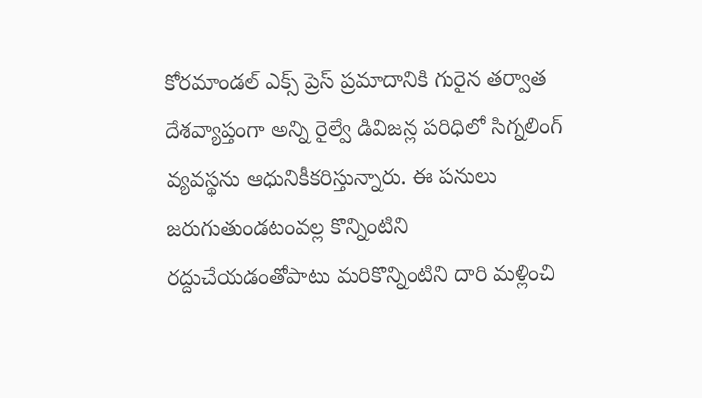కోరమాండల్ ఎక్స్ ప్రెస్ ప్రమాదానికి గురైన తర్వాత దేశవ్యాప్తంగా అన్ని రైల్వే డివిజన్ల పరిధిలో సిగ్నలింగ్ వ్యవస్థను ఆధునికీకరిస్తున్నారు. ఈ పనులు జరుగుతుండటంవల్ల కొన్నింటిని రద్దుచేయడంతోపాటు మరికొన్నింటిని దారి మళ్లించి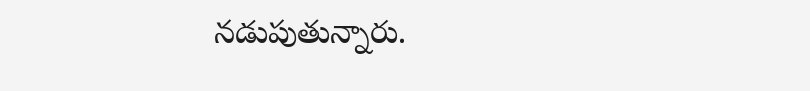నడుపుతున్నారు.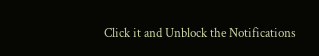Click it and Unblock the Notifications